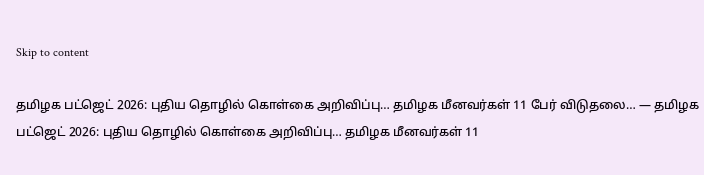Skip to content

தமிழக பட்ஜெட் 2026: புதிய தொழில் கொள்கை அறிவிப்பு… தமிழக மீனவர்கள் 11 பேர் விடுதலை… — தமிழக பட்ஜெட் 2026: புதிய தொழில் கொள்கை அறிவிப்பு… தமிழக மீனவர்கள் 11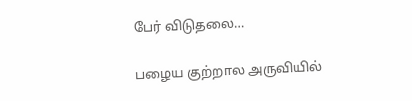பேர் விடுதலை…

பழைய குற்றால அருவியில்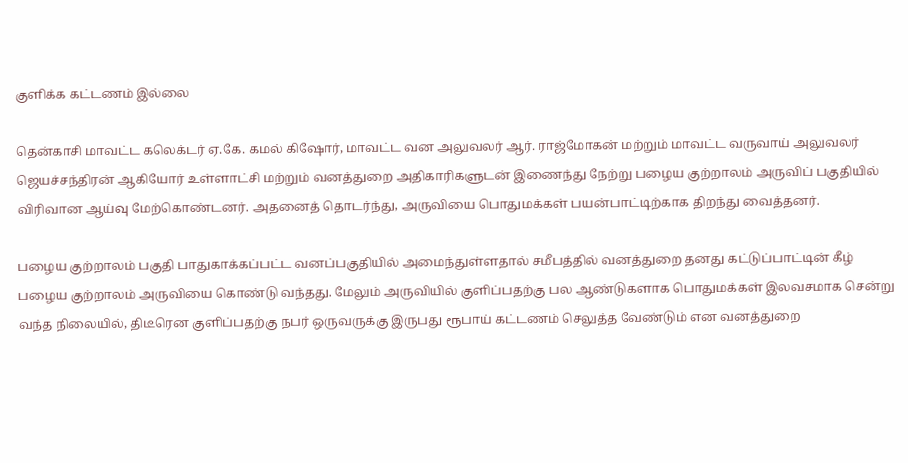குளிக்க கட்டணம் இல்லை

தென்காசி மாவட்ட கலெக்டர் ஏ.கே. கமல் கிஷோர், மாவட்ட வன அலுவலர் ஆர். ராஜ்மோகன் மற்றும் மாவட்ட வருவாய் அலுவலர் ஜெயச்சந்திரன் ஆகியோர் உள்ளாட்சி மற்றும் வனத்துறை அதிகாரிகளுடன் இணைந்து நேற்று பழைய குற்றாலம் அருவிப் பகுதியில் விரிவான ஆய்வு மேற்கொண்டனர். அதனைத் தொடர்ந்து, அருவியை பொதுமக்கள் பயன்பாட்டிற்காக திறந்து வைத்தனர்.

பழைய குற்றாலம் பகுதி பாதுகாக்கப்பட்ட வனப்பகுதியில் அமைந்துள்ளதால் சமீபத்தில் வனத்துறை தனது கட்டுப்பாட்டின் கீழ் பழைய குற்றாலம் அருவியை கொண்டு வந்தது. மேலும் அருவியில் குளிப்பதற்கு பல ஆண்டுகளாக பொதுமக்கள் இலவசமாக சென்று வந்த நிலையில், திடீரென குளிப்பதற்கு நபர் ஒருவருக்கு இருபது ரூபாய் கட்டணம் செலுத்த வேண்டும் என வனத்துறை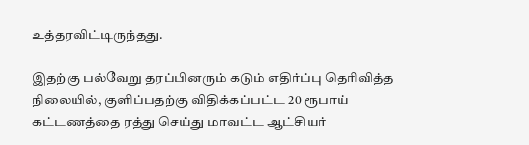உத்தரவிட்டிருந்தது.

இதற்கு பல்வேறு தரப்பினரும் கடும் எதிர்ப்பு தெரிவித்த நிலையில், குளிப்பதற்கு விதிக்கப்பட்ட 20 ரூபாய் கட்டணத்தை ரத்து செய்து மாவட்ட ஆட்சியர்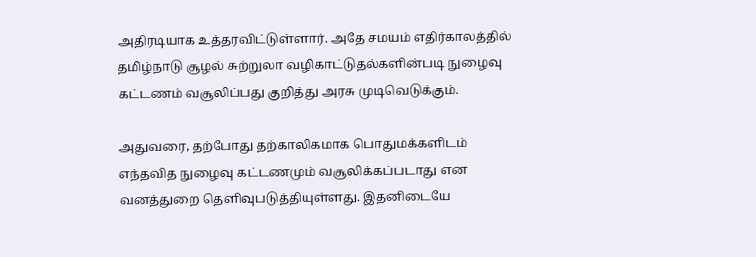அதிரடியாக உத்தரவிட்டுள்ளார். அதே சமயம் எதிர்காலத்தில் தமிழ்நாடு சூழல் சுற்றுலா வழிகாட்டுதல்களின்படி நுழைவு கட்டணம் வசூலிப்பது குறித்து அரசு முடிவெடுக்கும்.

அதுவரை, தற்போது தற்காலிகமாக பொதுமக்களிடம் எந்தவித நுழைவு கட்டணமும் வசூலிக்கப்படாது என வனத்துறை தெளிவுபடுத்தியுள்ளது. இதனிடையே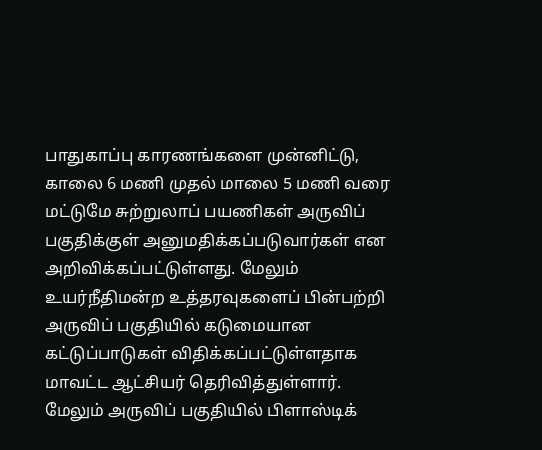பாதுகாப்பு காரணங்களை முன்னிட்டு, காலை 6 மணி முதல் மாலை 5 மணி வரை மட்டுமே சுற்றுலாப் பயணிகள் அருவிப் பகுதிக்குள் அனுமதிக்கப்படுவார்கள் என அறிவிக்கப்பட்டுள்ளது. மேலும் உயர்நீதிமன்ற உத்தரவுகளைப் பின்பற்றி அருவிப் பகுதியில் கடுமையான கட்டுப்பாடுகள் விதிக்கப்பட்டுள்ளதாக மாவட்ட ஆட்சியர் தெரிவித்துள்ளார்.
மேலும் அருவிப் பகுதியில் பிளாஸ்டிக்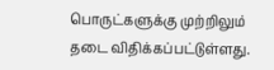பொருட்களுக்கு முற்றிலும் தடை விதிக்கப்பட்டுள்ளது.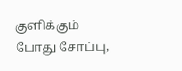குளிக்கும் போது சோப்பு,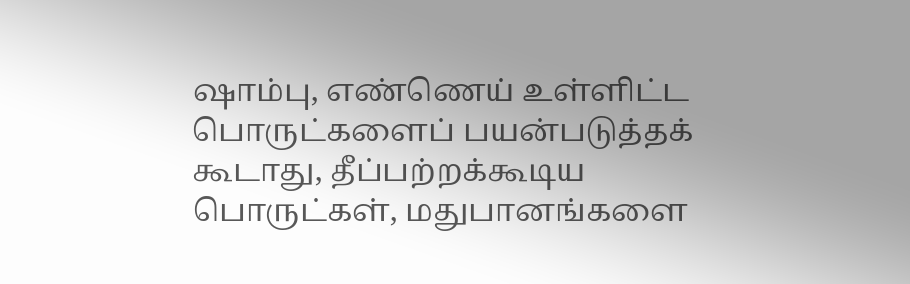ஷாம்பு, எண்ணெய் உள்ளிட்ட பொருட்களைப் பயன்படுத்தக் கூடாது, தீப்பற்றக்கூடிய பொருட்கள், மதுபானங்களை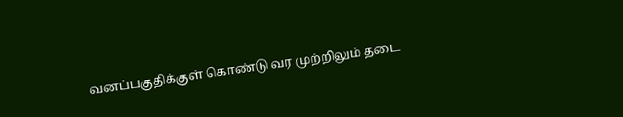வனப்பகுதிக்குள் கொண்டு வர முற்றிலும் தடை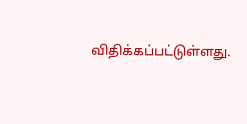விதிக்கப்பட்டுள்ளது.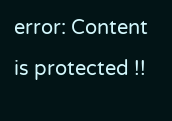error: Content is protected !!